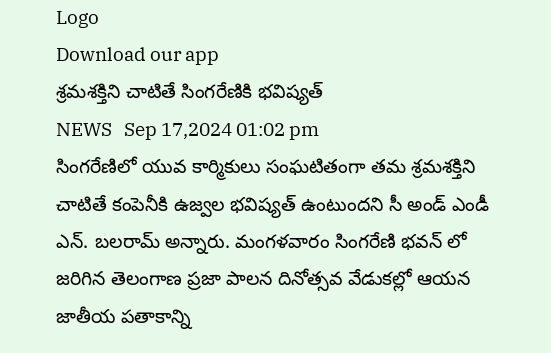Logo
Download our app
శ్రమశక్తిని చాటితే సింగరేణికి భవిష్యత్
NEWS   Sep 17,2024 01:02 pm
సింగరేణిలో యువ కార్మికులు సంఘటితంగా తమ శ్రమశక్తిని చాటితే కంపెనీకి ఉజ్వల భవిష్యత్ ఉంటుందని సీ అండ్ ఎండీ ఎన్. బలరామ్ అన్నారు. మంగళవారం సింగరేణి భవన్ లో జరిగిన తెలంగాణ ప్రజా పాలన దినోత్సవ వేడుకల్లో ఆయన జాతీయ పతాకాన్ని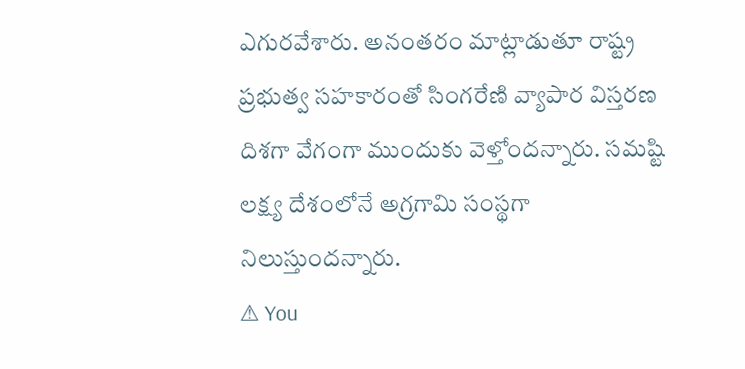ఎగురవేశారు. అనంతరం మాట్లాడుతూ రాష్ట్ర ప్రభుత్వ సహకారంతో సింగరేణి వ్యాపార విస్తరణ దిశగా వేగంగా ముందుకు వెళ్తోందన్నారు. సమష్టి లక్ష్య దేశంలోనే అగ్రగామి సంస్థగా నిలుస్తుందన్నారు.
⚠ You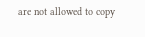are not allowed to copy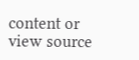content or view source